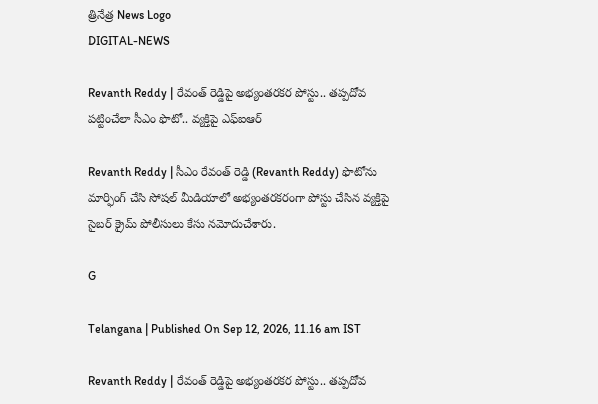త్రినేత్ర News Logo
DIGITAL-NEWS

Revanth Reddy | రేవంత్ రెడ్డిపై అభ్యంత‌రక‌ర పోస్టు.. త‌ప్ప‌దోవ ప‌ట్టించేలా సీఎం ఫొటో.. వ్య‌క్తిపై ఎఫ్ఐఆర్‌

Revanth Reddy | సీఎం రేవంత్ రెడ్డి (Revanth Reddy) ఫొటోను మార్ఫింగ్ చేసి సోష‌ల్ మీడియాలో అభ్యంత‌ర‌క‌రంగా పోస్టు చేసిన వ్య‌క్తిపై సైబ‌ర్ క్రైమ్ పోలీసులు కేసు న‌మోదుచేశారు.

G

Telangana | Published On Sep 12, 2026, 11.16 am IST

Revanth Reddy | రేవంత్ రెడ్డిపై అభ్యంత‌రక‌ర పోస్టు.. త‌ప్ప‌దోవ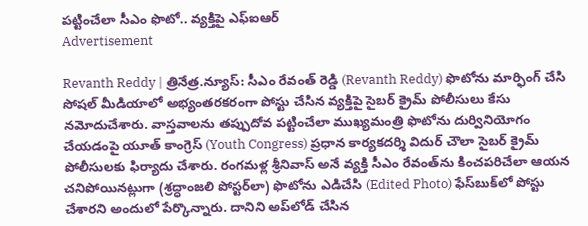ప‌ట్టించేలా సీఎం ఫొటో.. వ్య‌క్తిపై ఎఫ్ఐఆర్‌
Advertisement

Revanth Reddy | త్రినేత్ర‌.న్యూస్‌: సీఎం రేవంత్ రెడ్డి (Revanth Reddy) ఫొటోను మార్ఫింగ్ చేసి సోష‌ల్ మీడియాలో అభ్యంత‌ర‌క‌రంగా పోస్టు చేసిన వ్య‌క్తిపై సైబ‌ర్ క్రైమ్ పోలీసులు కేసు న‌మోదుచేశారు. వాస్తవాలను తప్పుదోవ పట్టించేలా ముఖ్య‌మంత్రి ఫొటోను దుర్వినియోగం చేయ‌డంపై యూత్ కాంగ్రెస్ (Youth Congress) ప్ర‌ధాన కార్య‌క‌ద‌ర్శి విదుర్ చౌలా సైబ‌ర్ క్రైమ్ పోలీసుల‌కు ఫిర్యాదు చేశారు. రంగమ‌ళ్ల శ్రీనివాస్ అనే వ్య‌క్తి సీఎం రేవంత్‌ను కించ‌ప‌రిచేలా ఆయ‌న చ‌నిపోయిన‌ట్లుగా (శ్రద్ధాంజ‌లి పోస్ట‌ర్‌లా) ఫొటోను ఎడిచేసి (Edited Photo) ఫేస్‌బుక్‌లో పోస్టు చేశార‌ని అందులో పేర్కొన్నారు. దానిని అప్‌లోడ్ చేసిన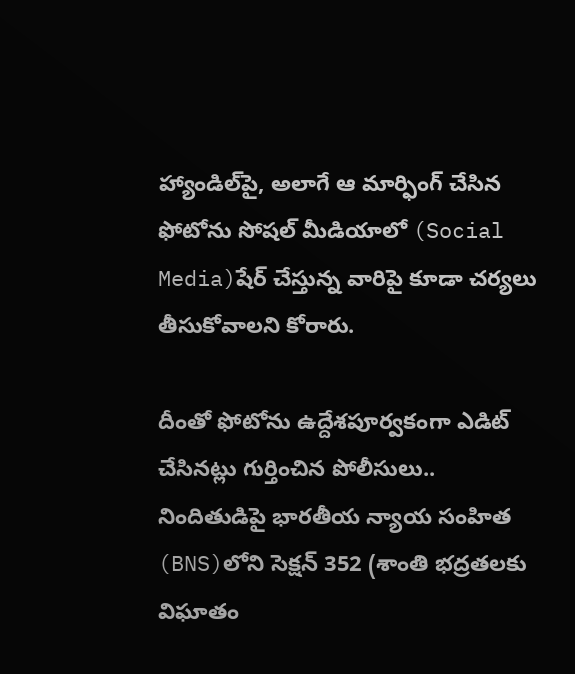హ్యాండిల్‌పై, అలాగే ఆ మార్ఫింగ్ చేసిన ఫోటోను సోషల్ మీడియాలో (Social Media)షేర్ చేస్తున్న వారిపై కూడా చర్యలు తీసుకోవాలని కోరారు.

దీంతో ఫోటోను ఉద్దేశపూర్వకంగా ఎడిట్ చేసినట్లు గుర్తించిన పోలీసులు.. నిందితుడిపై భారతీయ న్యాయ సంహిత (BNS)లోని సెక్షన్ 352 (శాంతి భద్రతలకు విఘాతం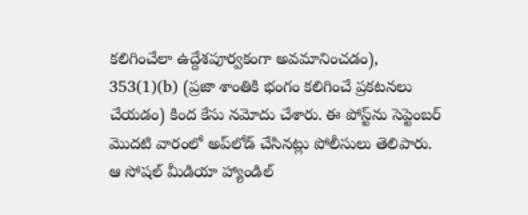కలిగించేలా ఉద్దేశపూర్వకంగా అవమానించడం), 353(1)(b) (ప్రజా శాంతికి భంగం కలిగించే ప్రకటనలు చేయడం) కింద కేసు నమోదు చేశారు. ఈ పోస్ట్‌ను సెప్టెంబర్ మొదటి వారంలో అప్‌లోడ్ చేసినట్లు పోలీసులు తెలిపారు. ఆ సోషల్ మీడియా హ్యాండిల్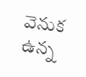వెనుక ఉన్న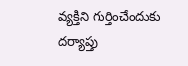వ్యక్తిని గుర్తించేందుకు దర్యాప్తు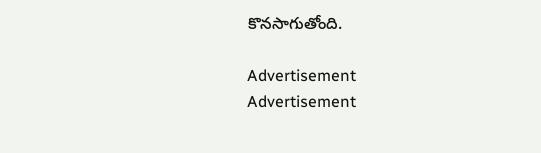కొనసాగుతోంది.

Advertisement
Advertisement